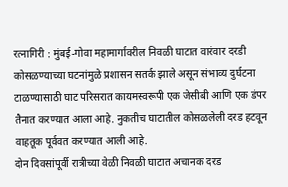रत्नागिरी : मुंबई-गोवा महामार्गावरील निवळी घाटात वारंवार दरडी कोसळण्याच्या घटनांमुळे प्रशासन सतर्क झाले असून संभाव्य दुर्घटना टाळण्यासाठी घाट परिसरात कायमस्वरूपी एक जेसीबी आणि एक डंपर तैनात करण्यात आला आहे. नुकतीच घाटातील कोसळलेली दरड हटवून वाहतूक पूर्ववत करण्यात आली आहे.
दोन दिवसांपूर्वी रात्रीच्या वेळी निवळी घाटात अचानक दरड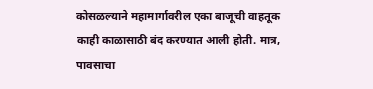कोसळल्याने महामार्गावरील एका बाजूची वाहतूक काही काळासाठी बंद करण्यात आली होती. मात्र, पावसाचा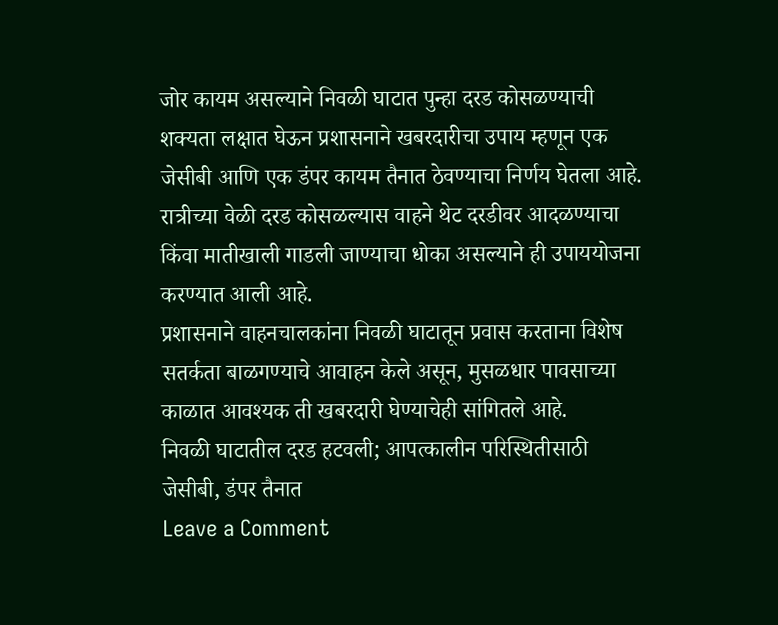जोर कायम असल्याने निवळी घाटात पुन्हा दरड कोसळण्याची शक्यता लक्षात घेऊन प्रशासनाने खबरदारीचा उपाय म्हणून एक जेसीबी आणि एक डंपर कायम तैनात ठेवण्याचा निर्णय घेतला आहे. रात्रीच्या वेळी दरड कोसळल्यास वाहने थेट दरडीवर आदळण्याचा किंवा मातीखाली गाडली जाण्याचा धोका असल्याने ही उपाययोजना करण्यात आली आहे.
प्रशासनाने वाहनचालकांना निवळी घाटातून प्रवास करताना विशेष सतर्कता बाळगण्याचे आवाहन केले असून, मुसळधार पावसाच्या काळात आवश्यक ती खबरदारी घेण्याचेही सांगितले आहे.
निवळी घाटातील दरड हटवली; आपत्कालीन परिस्थितीसाठी जेसीबी, डंपर तैनात
Leave a Comment